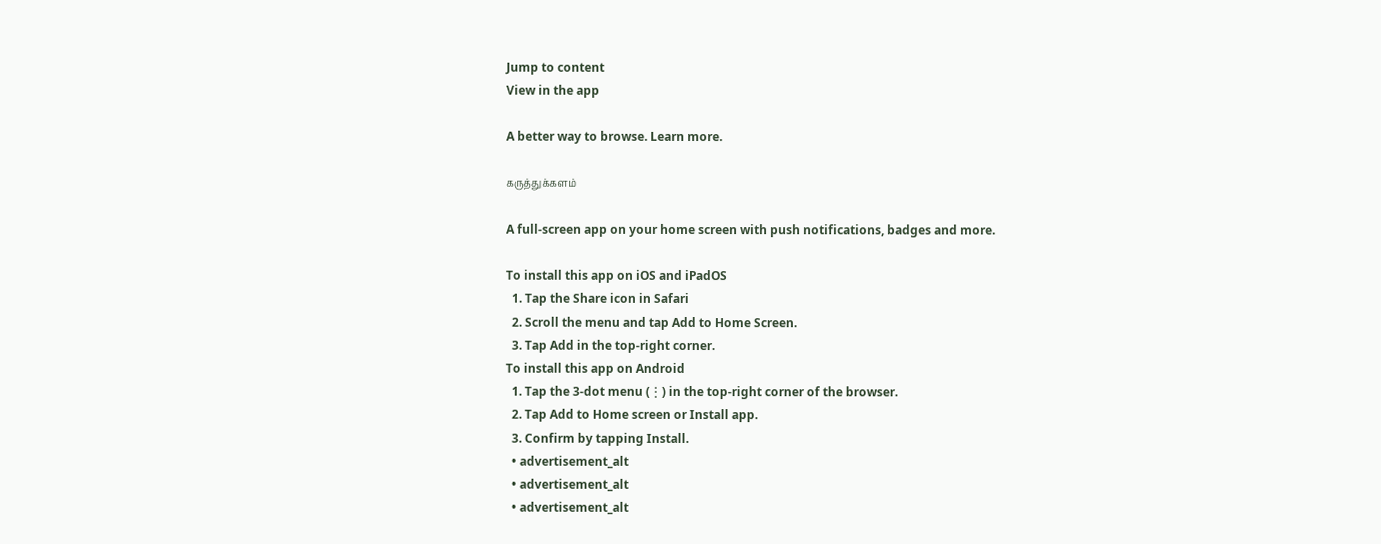Jump to content
View in the app

A better way to browse. Learn more.

கருத்துக்களம்

A full-screen app on your home screen with push notifications, badges and more.

To install this app on iOS and iPadOS
  1. Tap the Share icon in Safari
  2. Scroll the menu and tap Add to Home Screen.
  3. Tap Add in the top-right corner.
To install this app on Android
  1. Tap the 3-dot menu (⋮) in the top-right corner of the browser.
  2. Tap Add to Home screen or Install app.
  3. Confirm by tapping Install.
  • advertisement_alt
  • advertisement_alt
  • advertisement_alt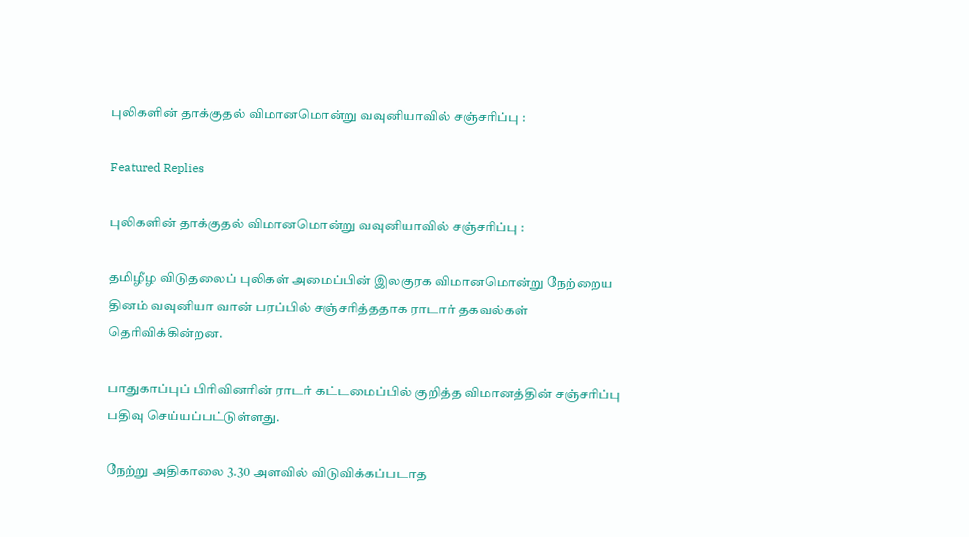புலிகளின் தாக்குதல் விமானமொன்று வவுனியாவில் சஞ்சரிப்பு :

Featured Replies

புலிகளின் தாக்குதல் விமானமொன்று வவுனியாவில் சஞ்சரிப்பு :

தமிழீழ விடுதலைப் புலிகள் அமைப்பின் இலகுரக விமானமொன்று நேற்றைய தினம் வவுனியா வான் பரப்பில் சஞ்சரித்ததாக ராடார் தகவல்கள் தெரிவிக்கின்றன.

பாதுகாப்புப் பிரிவினரின் ராடர் கட்டமைப்பில் குறித்த விமானத்தின் சஞ்சரிப்பு பதிவு செய்யப்பட்டுள்ளது.

நேற்று அதிகாலை 3.30 அளவில் விடுவிக்கப்படாத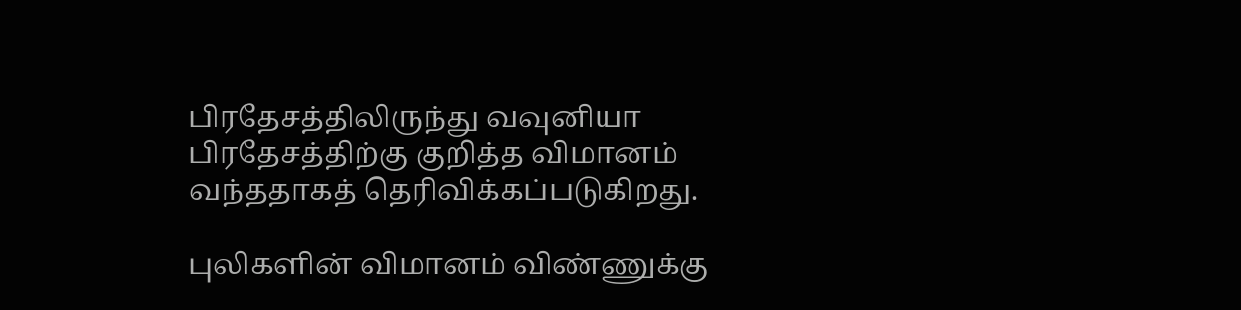பிரதேசத்திலிருந்து வவுனியா பிரதேசத்திற்கு குறித்த விமானம் வந்ததாகத் தெரிவிக்கப்படுகிறது.

புலிகளின் விமானம் விண்ணுக்கு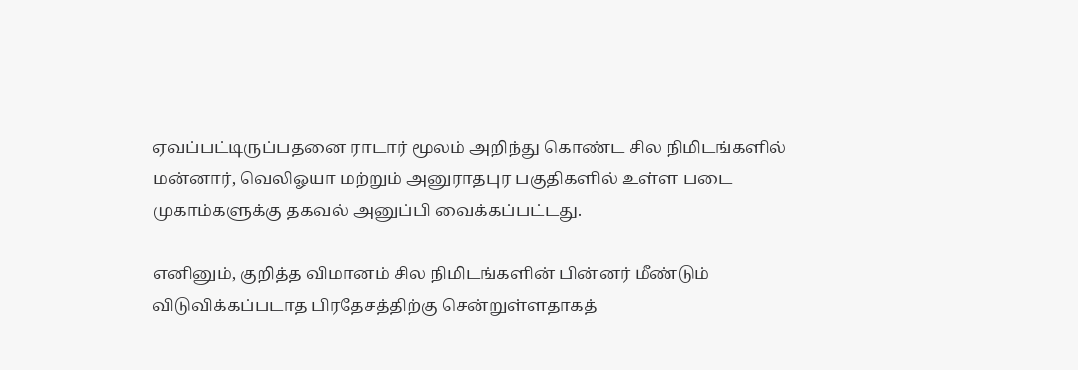ஏவப்பட்டிருப்பதனை ராடார் மூலம் அறிந்து கொண்ட சில நிமிடங்களில் மன்னார், வெலிஓயா மற்றும் அனுராதபுர பகுதிகளில் உள்ள படை முகாம்களுக்கு தகவல் அனுப்பி வைக்கப்பட்டது.

எனினும், குறித்த விமானம் சில நிமிடங்களின் பின்னர் மீண்டும் விடுவிக்கப்படாத பிரதேசத்திற்கு சென்றுள்ளதாகத்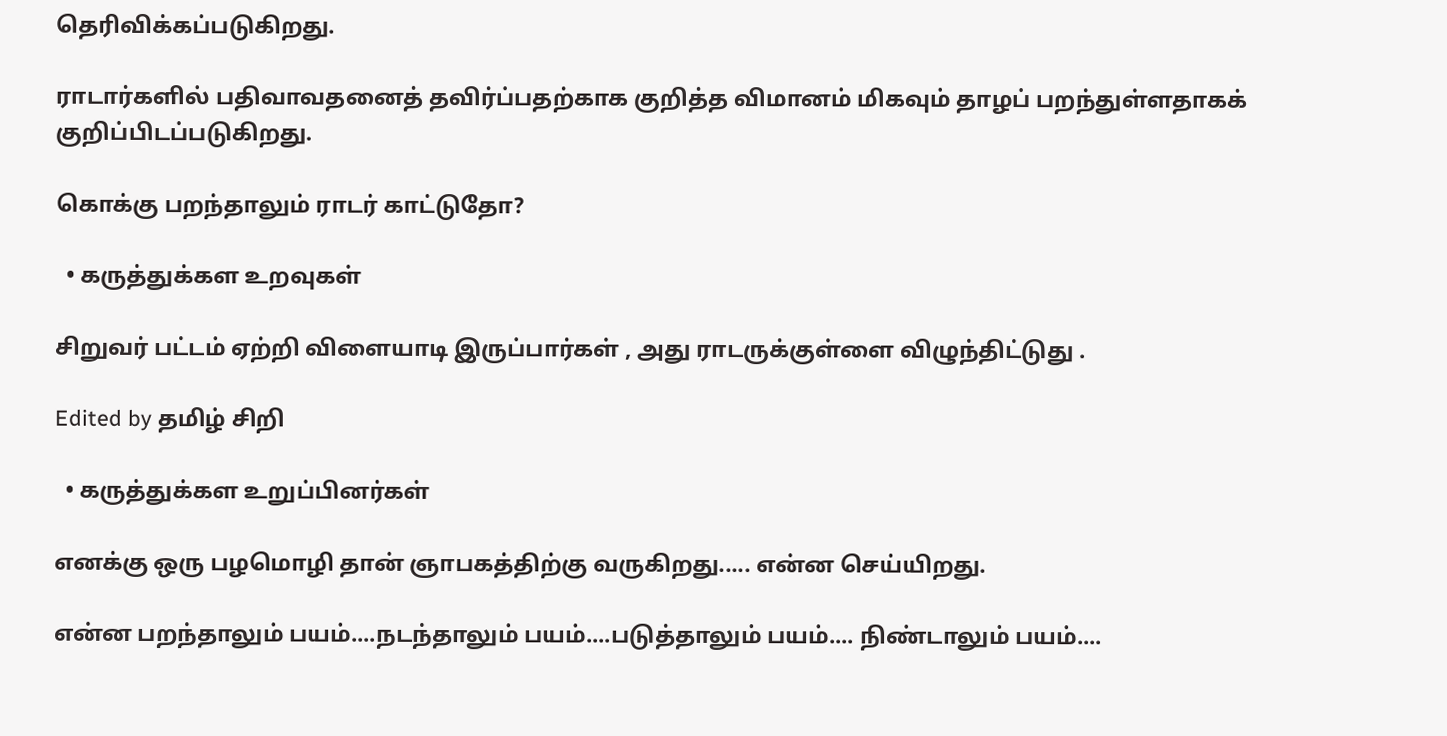தெரிவிக்கப்படுகிறது.

ராடார்களில் பதிவாவதனைத் தவிர்ப்பதற்காக குறித்த விமானம் மிகவும் தாழப் பறந்துள்ளதாகக் குறிப்பிடப்படுகிறது.

கொக்கு பறந்தாலும் ராடர் காட்டுதோ?

  • கருத்துக்கள உறவுகள்

சிறுவர் பட்டம் ஏற்றி விளையாடி இருப்பார்கள் , அது ராடருக்குள்ளை விழுந்திட்டுது .

Edited by தமிழ் சிறி

  • கருத்துக்கள உறுப்பினர்கள்

எனக்கு ஒரு பழமொழி தான் ஞாபகத்திற்கு வருகிறது..... என்ன செய்யிறது.

என்ன பறந்தாலும் பயம்....நடந்தாலும் பயம்....படுத்தாலும் பயம்.... நிண்டாலும் பயம்....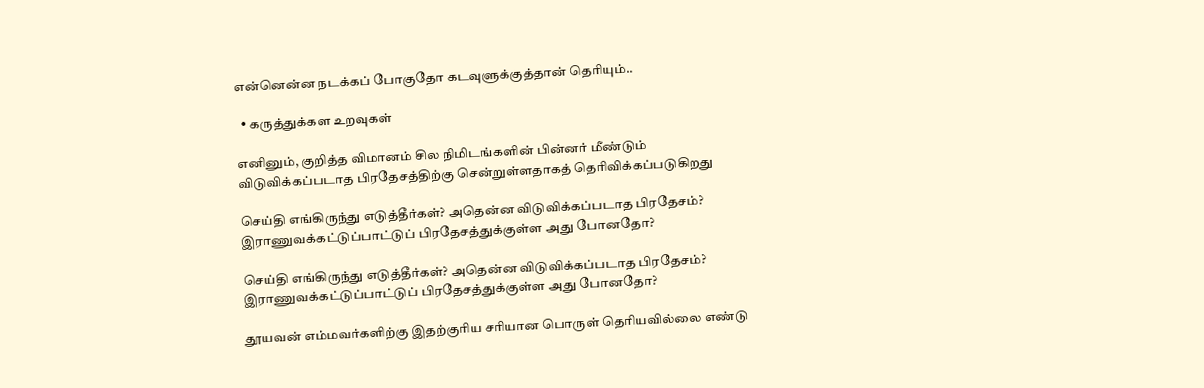என்னென்ன நடக்கப் போகுதோ கடவுளுக்குத்தான் தெரியும்..

  • கருத்துக்கள உறவுகள்

எனினும், குறித்த விமானம் சில நிமிடங்களின் பின்னர் மீண்டும் விடுவிக்கப்படாத பிரதேசத்திற்கு சென்றுள்ளதாகத் தெரிவிக்கப்படுகிறது

செய்தி எங்கிருந்து எடுத்தீர்கள்? அதென்ன விடுவிக்கப்படாத பிரதேசம்? இராணுவக்கட்டுப்பாட்டுப் பிரதேசத்துக்குள்ள அது போனதோ?

செய்தி எங்கிருந்து எடுத்தீர்கள்? அதென்ன விடுவிக்கப்படாத பிரதேசம்? இராணுவக்கட்டுப்பாட்டுப் பிரதேசத்துக்குள்ள அது போனதோ?

தூயவன் எம்மவர்களிற்கு இதற்குரிய சரியான பொருள் தெரியவில்லை எண்டு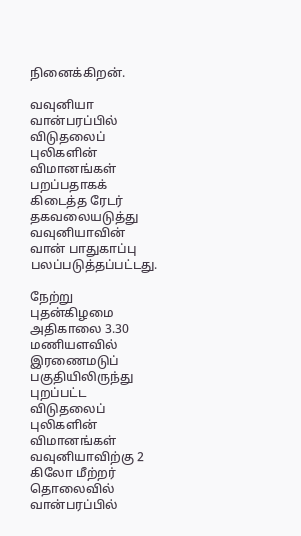நினைக்கிறன்.

வவுனியா வான்பரப்பில் விடுதலைப் புலிகளின் விமானங்கள் பறப்பதாகக் கிடைத்த ரேடர் தகவலையடுத்து வவுனியாவின் வான் பாதுகாப்பு பலப்படுத்தப்பட்டது.

நேற்று புதன்கிழமை அதிகாலை 3.30 மணியளவில் இரணைமடுப் பகுதியிலிருந்து புறப்பட்ட விடுதலைப் புலிகளின் விமானங்கள் வவுனியாவிற்கு 2 கிலோ மீற்றர் தொலைவில் வான்பரப்பில்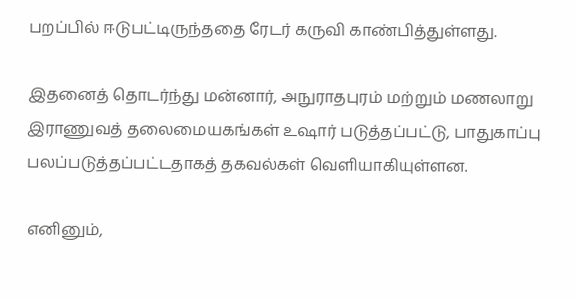பறப்பில் ஈடுபட்டிருந்ததை ரேடர் கருவி காண்பித்துள்ளது.

இதனைத் தொடர்ந்து மன்னார், அநுராதபுரம் மற்றும் மணலாறு இராணுவத் தலைமையகங்கள் உஷார் படுத்தப்பட்டு, பாதுகாப்பு பலப்படுத்தப்பட்டதாகத் தகவல்கள் வெளியாகியுள்ளன.

எனினும்,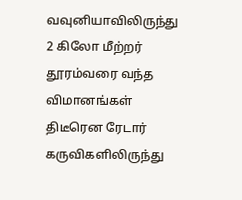வவுனியாவிலிருந்து 2 கிலோ மீற்றர் தூரம்வரை வந்த விமானங்கள் திடீரென ரேடார் கருவிகளிலிருந்து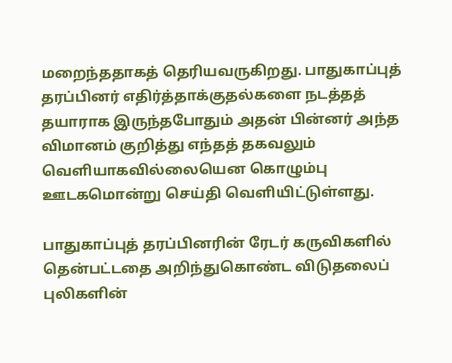மறைந்ததாகத் தெரியவருகிறது. பாதுகாப்புத் தரப்பினர் எதிர்த்தாக்குதல்களை நடத்தத் தயாராக இருந்தபோதும் அதன் பின்னர் அந்த விமானம் குறித்து எந்தத் தகவலும் வெளியாகவில்லையென கொழும்பு ஊடகமொன்று செய்தி வெளியிட்டுள்ளது.

பாதுகாப்புத் தரப்பினரின் ரேடர் கருவிகளில் தென்பட்டதை அறிந்துகொண்ட விடுதலைப் புலிகளின்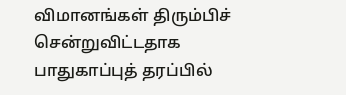விமானங்கள் திரும்பிச் சென்றுவிட்டதாக பாதுகாப்புத் தரப்பில்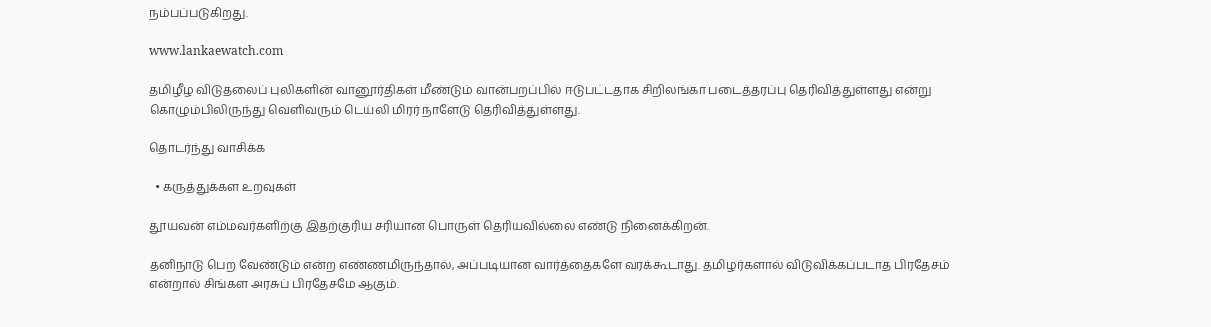நம்பப்படுகிறது.

www.lankaewatch.com

தமிழீழ விடுதலைப் புலிகளின் வானூர்திகள் மீண்டும் வான்பறப்பில் ஈடுபட்டதாக சிறிலங்கா படைத்தரப்பு தெரிவித்துள்ளது என்று கொழும்பிலிருந்து வெளிவரும் டெய்லி மிரர் நாளேடு தெரிவித்துள்ளது.

தொடர்ந்து வாசிக்க

  • கருத்துக்கள உறவுகள்

தூயவன் எம்மவர்களிற்கு இதற்குரிய சரியான பொருள் தெரியவில்லை எண்டு நினைக்கிறன்.

தனிநாடு பெற வேண்டும் என்ற எண்ணமிருந்தால், அப்படியான வார்த்தைகளே வரக்கூடாது. தமிழர்களால் விடுவிக்கப்படாத பிரதேசம் என்றால் சிங்கள அரசுப் பிரதேசமே ஆகும்.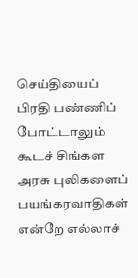செய்தியைப் பிரதி பண்ணிப் போட்டாலும் கூடச் சிங்கள அரசு புலிகளைப் பயங்கரவாதிகள் என்றே எல்லாச்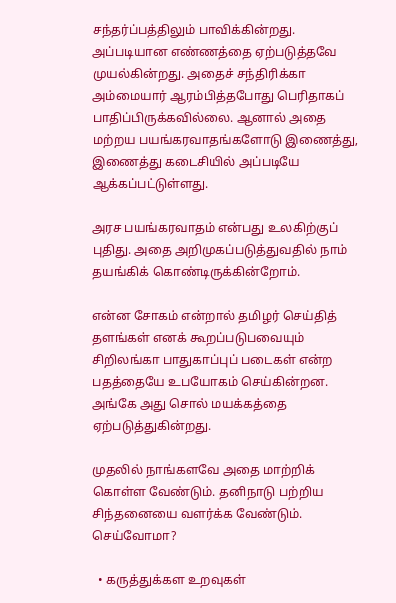சந்தர்ப்பத்திலும் பாவிக்கின்றது. அப்படியான எண்ணத்தை ஏற்படுத்தவே முயல்கின்றது. அதைச் சந்திரிக்கா அம்மையார் ஆரம்பித்தபோது பெரிதாகப் பாதிப்பிருக்கவில்லை. ஆனால் அதை மற்றய பயங்கரவாதங்களோடு இணைத்து, இணைத்து கடைசியில் அப்படியே ஆக்கப்பட்டுள்ளது.

அரச பயங்கரவாதம் என்பது உலகிற்குப் புதிது. அதை அறிமுகப்படுத்துவதில் நாம் தயங்கிக் கொண்டிருக்கின்றோம்.

என்ன சோகம் என்றால் தமிழர் செய்தித் தளங்கள் எனக் கூறப்படுபவையும் சிறிலங்கா பாதுகாப்புப் படைகள் என்ற பதத்தையே உபயோகம் செய்கின்றன. அங்கே அது சொல் மயக்கத்தை ஏற்படுத்துகின்றது.

முதலில் நாங்களவே அதை மாற்றிக் கொள்ள வேண்டும். தனிநாடு பற்றிய சிந்தனையை வளர்க்க வேண்டும். செய்வோமா?

  • கருத்துக்கள உறவுகள்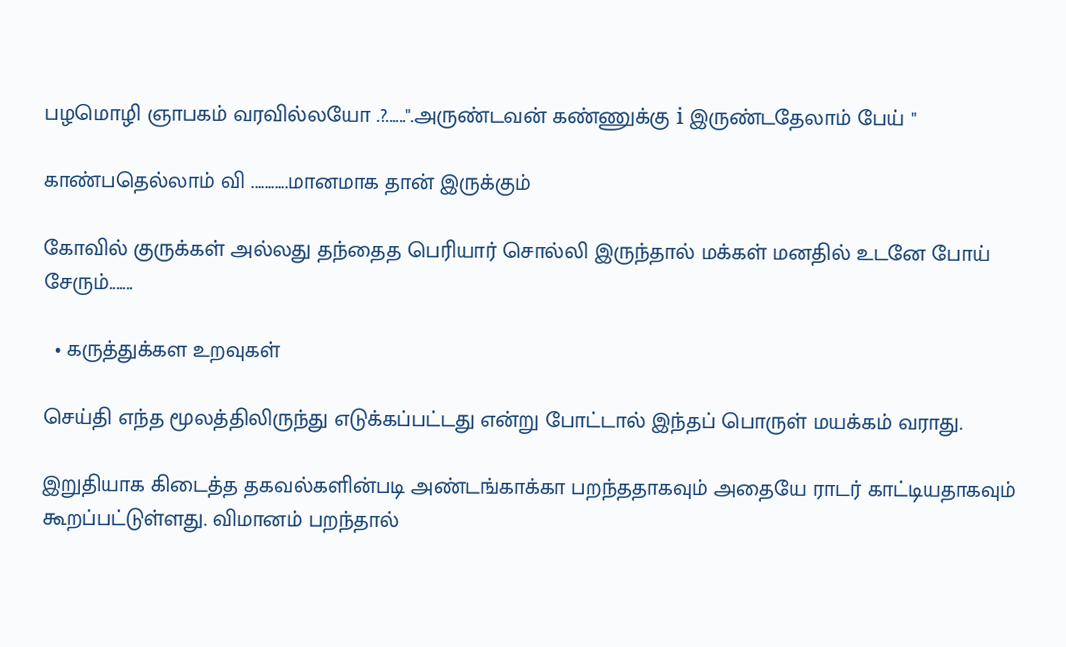பழமொழி ஞாபகம் வரவில்லயோ .?......".அருண்டவன் கண்ணுக்கு i இருண்டதேலாம் பேய் "

காண்பதெல்லாம் வி ...........மானமாக தான் இருக்கும்

கோவில் குருக்கள் அல்லது தந்தைத பெரியார் சொல்லி இருந்தால் மக்கள் மனதில் உடனே போய் சேரும்.......

  • கருத்துக்கள உறவுகள்

செய்தி எந்த மூலத்திலிருந்து எடுக்கப்பட்டது என்று போட்டால் இந்தப் பொருள் மயக்கம் வராது.

இறுதியாக கிடைத்த தகவல்களின்படி அண்டங்காக்கா பறந்ததாகவும் அதையே ராடர் காட்டியதாகவும் கூறப்பட்டுள்ளது. விமானம் பறந்தால்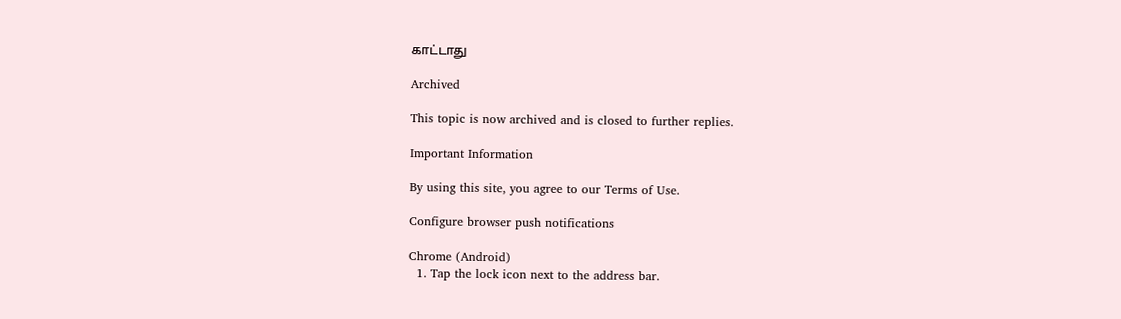காட்டாது

Archived

This topic is now archived and is closed to further replies.

Important Information

By using this site, you agree to our Terms of Use.

Configure browser push notifications

Chrome (Android)
  1. Tap the lock icon next to the address bar.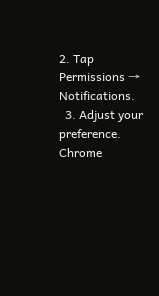2. Tap Permissions → Notifications.
  3. Adjust your preference.
Chrome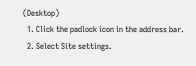(Desktop)
  1. Click the padlock icon in the address bar.
  2. Select Site settings.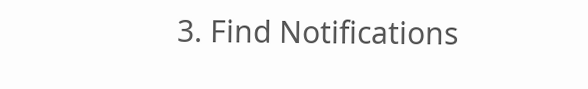3. Find Notifications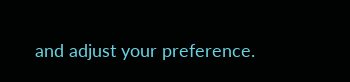and adjust your preference.